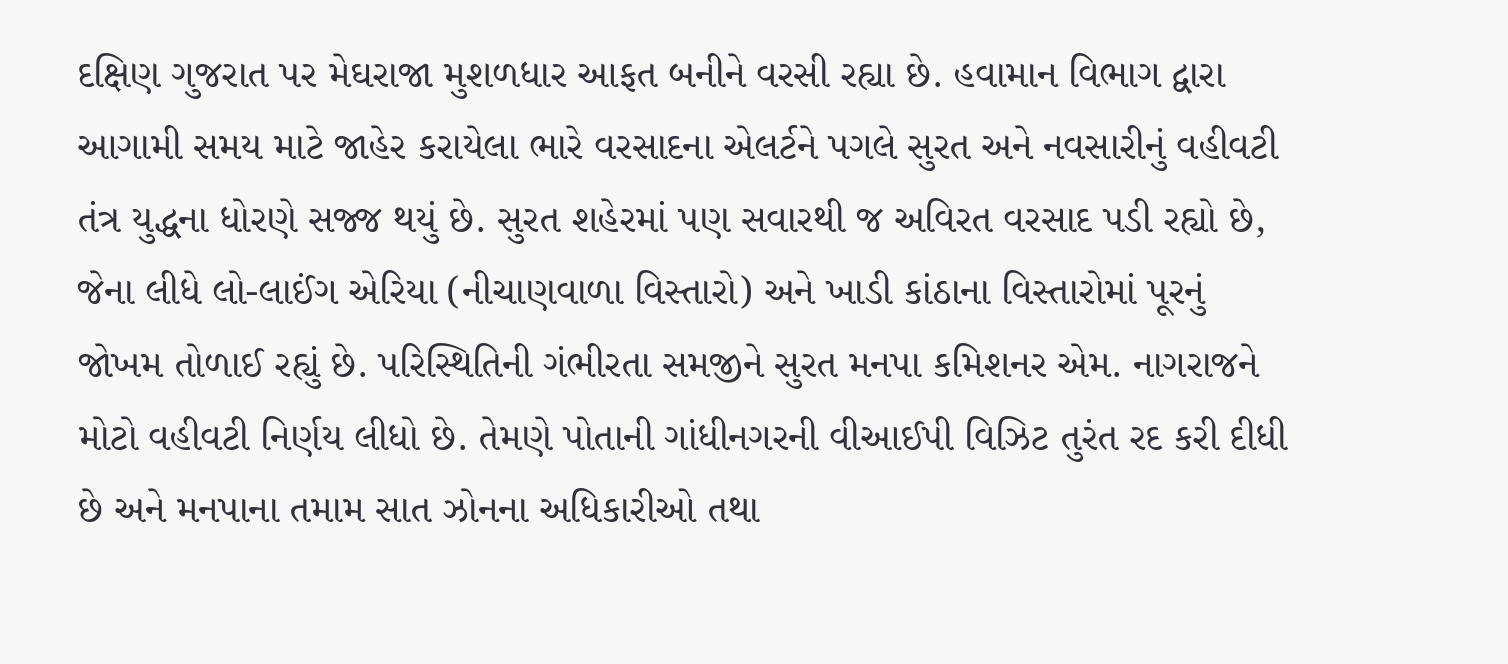દક્ષિણ ગુજરાત પર મેઘરાજા મુશળધાર આફત બનીને વરસી રહ્યા છે. હવામાન વિભાગ દ્વારા આગામી સમય માટે જાહેર કરાયેલા ભારે વરસાદના એલર્ટને પગલે સુરત અને નવસારીનું વહીવટી તંત્ર યુદ્ધના ધોરણે સજ્જ થયું છે. સુરત શહેરમાં પણ સવારથી જ અવિરત વરસાદ પડી રહ્યો છે, જેના લીધે લો-લાઈંગ એરિયા (નીચાણવાળા વિસ્તારો) અને ખાડી કાંઠાના વિસ્તારોમાં પૂરનું જોખમ તોળાઈ રહ્યું છે. પરિસ્થિતિની ગંભીરતા સમજીને સુરત મનપા કમિશનર એમ. નાગરાજને મોટો વહીવટી નિર્ણય લીધો છે. તેમણે પોતાની ગાંધીનગરની વીઆઈપી વિઝિટ તુરંત રદ કરી દીધી છે અને મનપાના તમામ સાત ઝોનના અધિકારીઓ તથા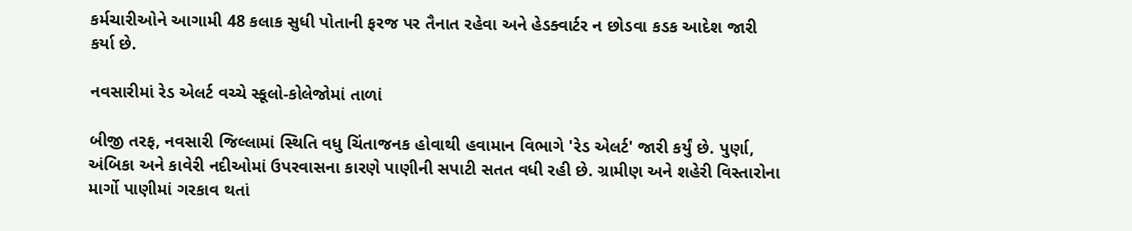કર્મચારીઓને આગામી 48 કલાક સુધી પોતાની ફરજ પર તૈનાત રહેવા અને હેડક્વાર્ટર ન છોડવા કડક આદેશ જારી કર્યા છે.

નવસારીમાં રેડ એલર્ટ વચ્ચે સ્કૂલો-કોલેજોમાં તાળાં

બીજી તરફ, નવસારી જિલ્લામાં સ્થિતિ વધુ ચિંતાજનક હોવાથી હવામાન વિભાગે 'રેડ એલર્ટ' જારી કર્યું છે. પુર્ણા, અંબિકા અને કાવેરી નદીઓમાં ઉપરવાસના કારણે પાણીની સપાટી સતત વધી રહી છે. ગ્રામીણ અને શહેરી વિસ્તારોના માર્ગો પાણીમાં ગરકાવ થતાં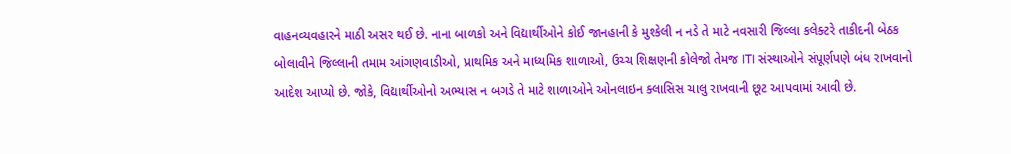વાહનવ્યવહારને માઠી અસર થઈ છે. નાના બાળકો અને વિદ્યાર્થીઓને કોઈ જાનહાની કે મુશ્કેલી ન નડે તે માટે નવસારી જિલ્લા કલેક્ટરે તાકીદની બેઠક બોલાવીને જિલ્લાની તમામ આંગણવાડીઓ, પ્રાથમિક અને માધ્યમિક શાળાઓ, ઉચ્ચ શિક્ષણની કોલેજો તેમજ ITI સંસ્થાઓને સંપૂર્ણપણે બંધ રાખવાનો આદેશ આપ્યો છે. જોકે, વિદ્યાર્થીઓનો અભ્યાસ ન બગડે તે માટે શાળાઓને ઓનલાઇન ક્લાસિસ ચાલુ રાખવાની છૂટ આપવામાં આવી છે.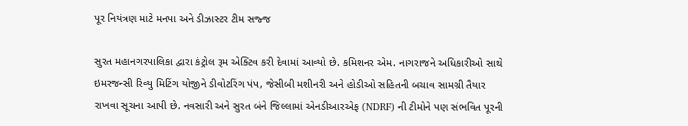પૂર નિયંત્રણ માટે મનપા અને ડીઝાસ્ટર ટીમ સજ્જ

સુરત મહાનગરપાલિકા દ્વારા કંટ્રોલ રૂમ એક્ટિવ કરી દેવામાં આવ્યો છે. કમિશનર એમ. નાગરાજને અધિકારીઓ સાથે ઇમરજન્સી રિવ્યુ મિટિંગ યોજીને ડીવોટરિંગ પંપ, જેસીબી મશીનરી અને હોડીઓ સહિતની બચાવ સામગ્રી તૈયાર રાખવા સૂચના આપી છે. નવસારી અને સુરત બંને જિલ્લામાં એનડીઆરએફ (NDRF) ની ટીમોને પણ સંભવિત પૂરની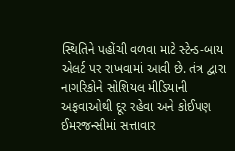સ્થિતિને પહોંચી વળવા માટે સ્ટેન્ડ-બાય એલર્ટ પર રાખવામાં આવી છે. તંત્ર દ્વારા નાગરિકોને સોશિયલ મીડિયાની અફવાઓથી દૂર રહેવા અને કોઈપણ ઈમરજન્સીમાં સત્તાવાર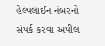હેલ્પલાઈન નંબરનો સંપર્ક કરવા અપીલ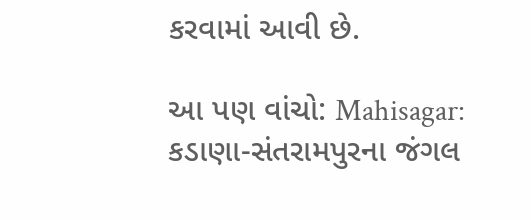કરવામાં આવી છે.

આ પણ વાંચો: Mahisagar: કડાણા-સંતરામપુરના જંગલ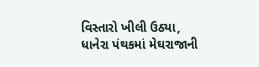વિસ્તારો ખીલી ઉઠ્યા, ધાનેરા પંથકમાં મેઘરાજાની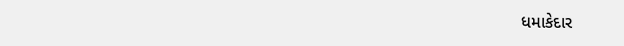ધમાકેદાર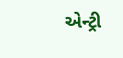એન્ટ્રી